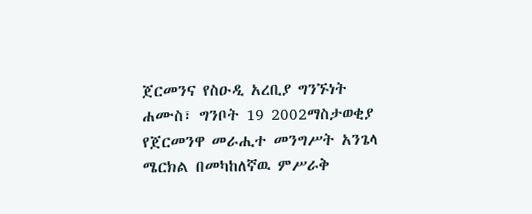ጀርመንና የስዑዲ አረቢያ ግንኙነት
ሐሙስ፣ ግንቦት 19 2002ማስታወቂያ
የጀርመንዋ መራሒተ መንግሥት አንጌላ ሜርክል በመካከለኛዉ ምሥራቅ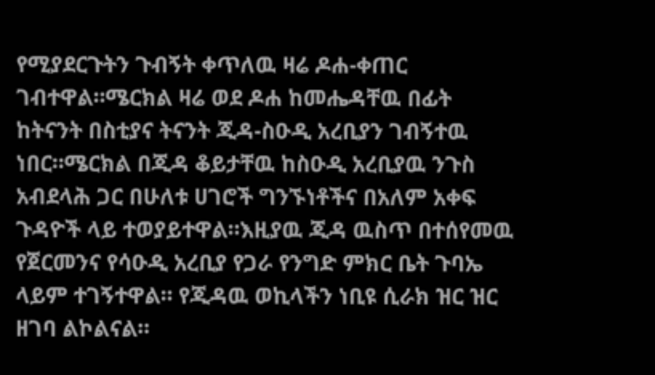የሚያደርጉትን ጉብኝት ቀጥለዉ ዛሬ ዶሐ-ቀጠር ገብተዋል።ሜርክል ዛሬ ወደ ዶሐ ከመሔዳቸዉ በፊት ከትናንት በስቲያና ትናንት ጂዳ-ስዑዲ አረቢያን ገብኝተዉ ነበር።ሜርክል በጂዳ ቆይታቸዉ ከስዑዲ አረቢያዉ ንጉስ አብደላሕ ጋር በሁለቱ ሀገሮች ግንኙነቶችና በአለም አቀፍ ጉዳዮች ላይ ተወያይተዋል።እዚያዉ ጂዳ ዉስጥ በተሰየመዉ የጀርመንና የሳዑዲ አረቢያ የጋራ የንግድ ምክር ቤት ጉባኤ ላይም ተገኝተዋል። የጂዳዉ ወኪላችን ነቢዩ ሲራክ ዝር ዝር ዘገባ ልኮልናል።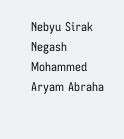Nebyu Sirak
Negash Mohammed
Aryam Abraha